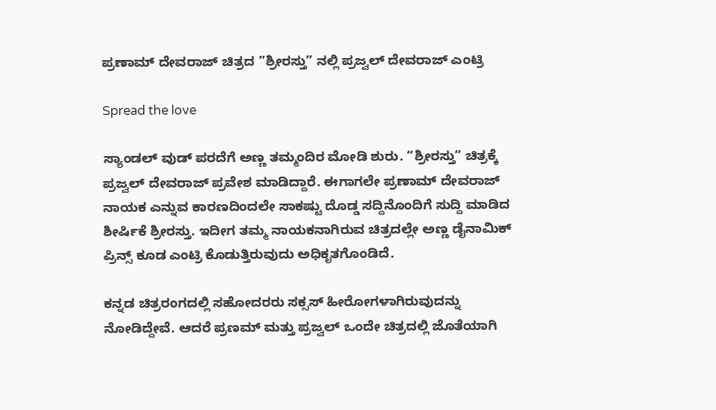ಪ್ರಣಾಮ್ ದೇವರಾಜ್ ಚಿತ್ರದ ”ಶ್ರೀರಸ್ತು” ನಲ್ಲಿ ಪ್ರಜ್ವಲ್ ದೇವರಾಜ್ ಎಂಟ್ರಿ

Spread the love

ಸ್ಯಾಂಡಲ್‌ ವುಡ್‌ ಪರದೆಗೆ ಅಣ್ಣ ತಮ್ಮಂದಿರ ಮೋಡಿ ಶುರು. “ಶ್ರೀರಸ್ತು” ಚಿತ್ರಕ್ಕೆ ಪ್ರಜ್ವಲ್‌ ದೇವರಾಜ್ ಪ್ರವೇಶ ಮಾಡಿದ್ದಾರೆ. ಈಗಾಗಲೇ ಪ್ರಣಾಮ್‌ ದೇವರಾಜ್‌ ನಾಯಕ ಎನ್ನುವ ಕಾರಣದಿಂದಲೇ ಸಾಕಷ್ಟು ದೊಡ್ಡ ಸದ್ದಿನೊಂದಿಗೆ ಸುದ್ದಿ ಮಾಡಿದ ಶೀರ್ಷಿಕೆ ಶ್ರೀರಸ್ತು. ಇದೀಗ ತಮ್ಮ ನಾಯಕನಾಗಿರುವ ಚಿತ್ರದಲ್ಲೇ ಅಣ್ಣ ಡೈನಾಮಿಕ್‌ ಪ್ರಿನ್ಸ್‌ ಕೂಡ ಎಂಟ್ರಿ ಕೊಡುತ್ತಿರುವುದು ಅಧಿಕೃತಗೊಂಡಿದೆ.

ಕನ್ನಡ ಚಿತ್ರರಂಗದಲ್ಲಿ ಸಹೋದರರು ಸಕ್ಸಸ್‌ ಹೀರೋಗಳಾಗಿರುವುದನ್ನು ನೋಡಿದ್ದೇವೆ. ಆದರೆ ಪ್ರಣಮ್‌ ಮತ್ತು ಪ್ರಜ್ವಲ್ ಒಂದೇ ಚಿತ್ರದಲ್ಲಿ ಜೊತೆಯಾಗಿ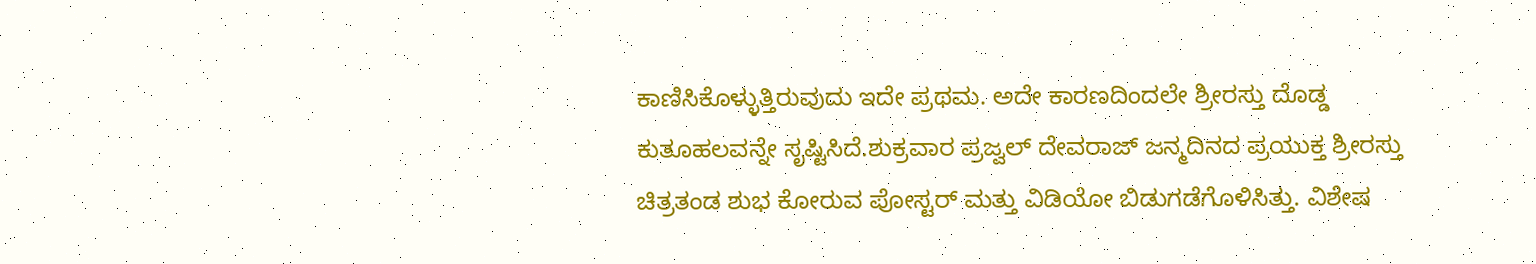ಕಾಣಿಸಿಕೊಳ್ಳುತ್ತಿರುವುದು ಇದೇ ಪ್ರಥಮ. ಅದೇ ಕಾರಣದಿಂದಲೇ ಶ್ರೀರಸ್ತು ದೊಡ್ಡ ಕುತೂಹಲವನ್ನೇ ಸೃಷ್ಟಿಸಿದೆ.ಶುಕ್ರವಾರ ಪ್ರಜ್ವಲ್‌ ದೇವರಾಜ್‌ ಜನ್ಮದಿನದ ಪ್ರಯುಕ್ತ ಶ್ರೀರಸ್ತು ಚಿತ್ರತಂಡ ಶುಭ ಕೋರುವ ಪೋಸ್ಟರ್‌ ಮತ್ತು ವಿಡಿಯೋ ಬಿಡುಗಡೆಗೊಳಿಸಿತ್ತು. ವಿಶೇಷ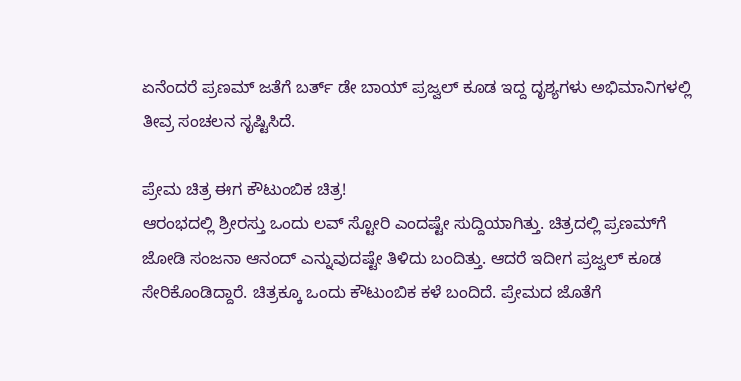ಏನೆಂದರೆ ಪ್ರಣಮ್‌ ಜತೆಗೆ ಬರ್ತ್‌ ಡೇ ಬಾಯ್ ಪ್ರಜ್ವಲ್‌ ಕೂಡ ಇದ್ದ ದೃಶ್ಯಗಳು ಅಭಿಮಾನಿಗಳಲ್ಲಿ ತೀವ್ರ ಸಂಚಲನ ಸೃಷ್ಟಿಸಿದೆ.

ಪ್ರೇಮ ಚಿತ್ರ ಈಗ ಕೌಟುಂಬಿಕ ಚಿತ್ರ!
ಆರಂಭದಲ್ಲಿ ಶ್ರೀರಸ್ತು ಒಂದು ಲವ್‌ ಸ್ಟೋರಿ ಎಂದಷ್ಟೇ ಸುದ್ದಿಯಾಗಿತ್ತು. ಚಿತ್ರದಲ್ಲಿ ಪ್ರಣಮ್‌ಗೆ ಜೋಡಿ ಸಂಜನಾ ಆನಂದ್‌ ಎನ್ನುವುದಷ್ಟೇ ತಿಳಿದು ಬಂದಿತ್ತು. ಆದರೆ ಇದೀಗ ಪ್ರಜ್ವಲ್‌ ಕೂಡ ಸೇರಿಕೊಂಡಿದ್ದಾರೆ. ಚಿತ್ರಕ್ಕೂ ಒಂದು ಕೌಟುಂಬಿಕ ಕಳೆ ಬಂದಿದೆ. ಪ್ರೇಮದ ಜೊತೆಗೆ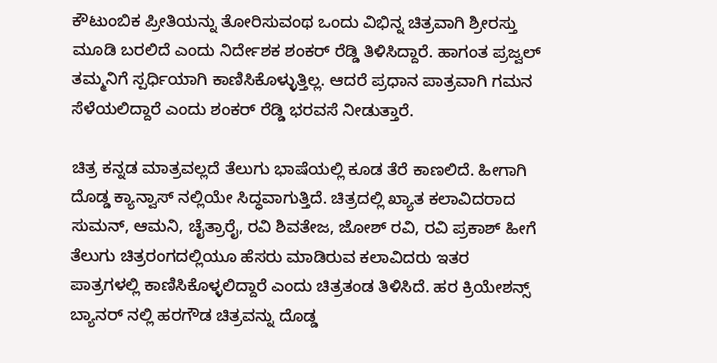ಕೌಟುಂಬಿಕ ಪ್ರೀತಿಯನ್ನು ತೋರಿಸುವಂಥ ಒಂದು ವಿಭಿನ್ನ ಚಿತ್ರವಾಗಿ ಶ್ರೀರಸ್ತು ಮೂಡಿ ಬರಲಿದೆ ಎಂದು ನಿರ್ದೇಶಕ ಶಂಕರ್‌ ರೆಡ್ಡಿ ತಿಳಿಸಿದ್ದಾರೆ. ಹಾಗಂತ ಪ್ರಜ್ವಲ್‌ ತಮ್ಮನಿಗೆ ಸ್ಪರ್ಧಿಯಾಗಿ ಕಾಣಿಸಿಕೊಳ್ಳುತ್ತಿಲ್ಲ. ಆದರೆ ಪ್ರಧಾನ ಪಾತ್ರವಾಗಿ ಗಮನ ಸೆಳೆಯಲಿದ್ದಾರೆ ಎಂದು ಶಂಕರ್‌ ರೆಡ್ಡಿ ಭರವಸೆ ನೀಡುತ್ತಾರೆ.

ಚಿತ್ರ ಕನ್ನಡ ಮಾತ್ರವಲ್ಲದೆ ತೆಲುಗು ಭಾಷೆಯಲ್ಲಿ ಕೂಡ ತೆರೆ ಕಾಣಲಿದೆ. ಹೀಗಾಗಿ ದೊಡ್ಡ ಕ್ಯಾನ್ವಾಸ್ ನಲ್ಲಿಯೇ ಸಿದ್ಧವಾಗುತ್ತಿದೆ. ಚಿತ್ರದಲ್ಲಿ ಖ್ಯಾತ ಕಲಾವಿದರಾದ ಸುಮನ್‌, ಆಮನಿ, ಚೈತ್ರಾರೈ, ರವಿ ಶಿವತೇಜ, ಜೋಶ್‌ ರವಿ, ರವಿ ಪ್ರಕಾಶ್‌ ಹೀಗೆ ತೆಲುಗು ಚಿತ್ರರಂಗದಲ್ಲಿಯೂ ಹೆಸರು ಮಾಡಿರುವ ಕಲಾವಿದರು ಇತರ ಪಾತ್ರಗಳಲ್ಲಿ ಕಾಣಿಸಿಕೊಳ್ಳಲಿದ್ದಾರೆ ಎಂದು ಚಿತ್ರತಂಡ ತಿಳಿಸಿದೆ. ಹರ ಕ್ರಿಯೇಶನ್ಸ್‌ ಬ್ಯಾನರ್‌ ನಲ್ಲಿ ಹರಗೌಡ ಚಿತ್ರವನ್ನು ದೊಡ್ಡ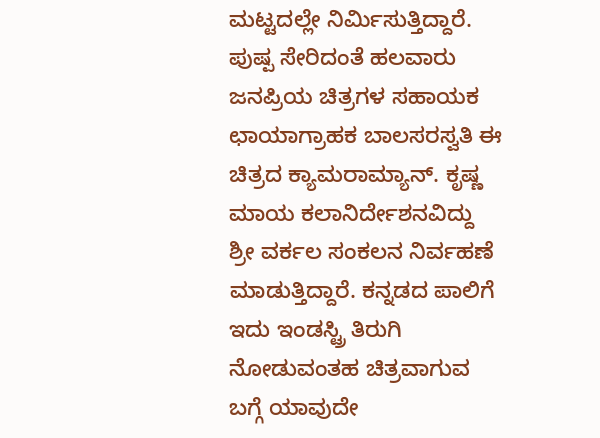ಮಟ್ಟದಲ್ಲೇ ನಿರ್ಮಿಸುತ್ತಿದ್ದಾರೆ. ಪುಷ್ಪ ಸೇರಿದಂತೆ ಹಲವಾರು ಜನಪ್ರಿಯ ಚಿತ್ರಗಳ ಸಹಾಯಕ ಛಾಯಾಗ್ರಾಹಕ ಬಾಲಸರಸ್ವತಿ ಈ ಚಿತ್ರದ ಕ್ಯಾಮರಾಮ್ಯಾನ್. ಕೃಷ್ಣ ಮಾಯ ಕಲಾನಿರ್ದೇಶನವಿದ್ದು ಶ್ರೀ ವರ್ಕಲ ಸಂಕಲನ ನಿರ್ವಹಣೆ ಮಾಡುತ್ತಿದ್ದಾರೆ. ಕನ್ನಡದ ಪಾಲಿಗೆ ಇದು ಇಂಡಸ್ಟ್ರಿ ತಿರುಗಿ ನೋಡುವಂತಹ ಚಿತ್ರವಾಗುವ ಬಗ್ಗೆ ಯಾವುದೇ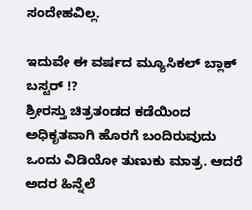ಸಂದೇಹವಿಲ್ಲ.

ಇದುವೇ ಈ ವರ್ಷದ ಮ್ಯೂಸಿಕಲ್‌ ಬ್ಲಾಕ್‌ ಬಸ್ಟರ್‌ !?
ಶ್ರೀರಸ್ತು ಚಿತ್ರತಂಡದ ಕಡೆಯಿಂದ ಅಧಿಕೃತವಾಗಿ ಹೊರಗೆ ಬಂದಿರುವುದು ಒಂದು ವಿಡಿಯೋ ತುಣುಕು ಮಾತ್ರ. ಆದರೆ ಅದರ ಹಿನ್ನೆಲೆ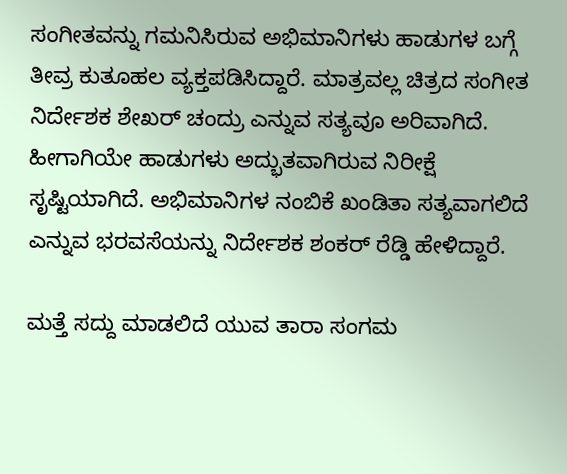ಸಂಗೀತವನ್ನು ಗಮನಿಸಿರುವ ಅಭಿಮಾನಿಗಳು ಹಾಡುಗಳ ಬಗ್ಗೆ ತೀವ್ರ ಕುತೂಹಲ ವ್ಯಕ್ತಪಡಿಸಿದ್ದಾರೆ. ಮಾತ್ರವಲ್ಲ ಚಿತ್ರದ ಸಂಗೀತ ನಿರ್ದೇಶಕ ಶೇಖರ್‌ ಚಂದ್ರು ಎನ್ನುವ ಸತ್ಯವೂ ಅರಿವಾಗಿದೆ. ಹೀಗಾಗಿಯೇ ಹಾಡುಗಳು ಅದ್ಭುತವಾಗಿರುವ ನಿರೀಕ್ಷೆ ಸೃಷ್ಟಿಯಾಗಿದೆ. ಅಭಿಮಾನಿಗಳ ನಂಬಿಕೆ ಖಂಡಿತಾ ಸತ್ಯವಾಗಲಿದೆ ಎನ್ನುವ ಭರವಸೆಯನ್ನು ನಿರ್ದೇಶಕ ಶಂಕರ್‌ ರೆಡ್ಡಿ ಹೇಳಿದ್ದಾರೆ.

ಮತ್ತೆ ಸದ್ದು ಮಾಡಲಿದೆ ಯುವ ತಾರಾ ಸಂಗಮ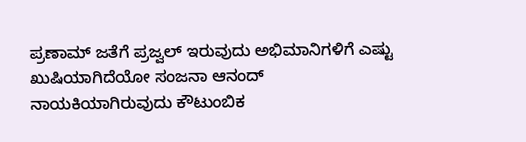ಪ್ರಣಾಮ್‌ ಜತೆಗೆ ಪ್ರಜ್ವಲ್‌ ಇರುವುದು ಅಭಿಮಾನಿಗಳಿಗೆ ಎಷ್ಟು ಖುಷಿಯಾಗಿದೆಯೋ ಸಂಜನಾ ಆನಂದ್‌ ನಾಯಕಿಯಾಗಿರುವುದು ಕೌಟುಂಬಿಕ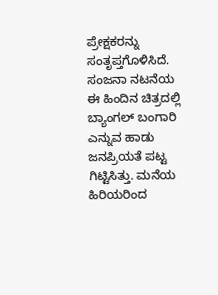ಪ್ರೇಕ್ಷಕರನ್ನು ಸಂತೃಪ್ತಗೊಳಿಸಿದೆ. ಸಂಜನಾ ನಟನೆಯ ಈ ಹಿಂದಿನ ಚಿತ್ರದಲ್ಲಿ ಬ್ಯಾಂಗಲ್‌ ಬಂಗಾರಿ ಎನ್ನುವ ಹಾಡು ಜನಪ್ರಿಯತೆ ಪಟ್ಟ ಗಿಟ್ಟಿಸಿತ್ತು. ಮನೆಯ ಹಿರಿಯರಿಂದ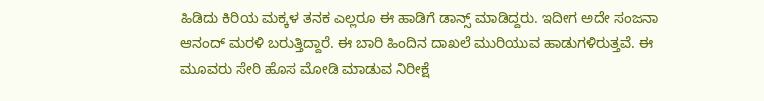ಹಿಡಿದು ಕಿರಿಯ ಮಕ್ಕಳ ತನಕ ಎಲ್ಲರೂ ಈ ಹಾಡಿಗೆ ಡಾನ್ಸ್‌ ಮಾಡಿದ್ದರು. ಇದೀಗ ಅದೇ ಸಂಜನಾ ಆನಂದ್‌ ಮರಳಿ ಬರುತ್ತಿದ್ದಾರೆ. ಈ ಬಾರಿ ಹಿಂದಿನ ದಾಖಲೆ ಮುರಿಯುವ ಹಾಡುಗಳಿರುತ್ತವೆ. ಈ ಮೂವರು ಸೇರಿ ಹೊಸ ಮೋಡಿ ಮಾಡುವ ನಿರೀಕ್ಷೆ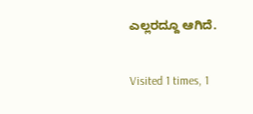ಎಲ್ಲರದ್ದೂ ಆಗಿದೆ.

Visited 1 times, 1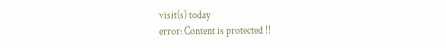visit(s) today
error: Content is protected !!